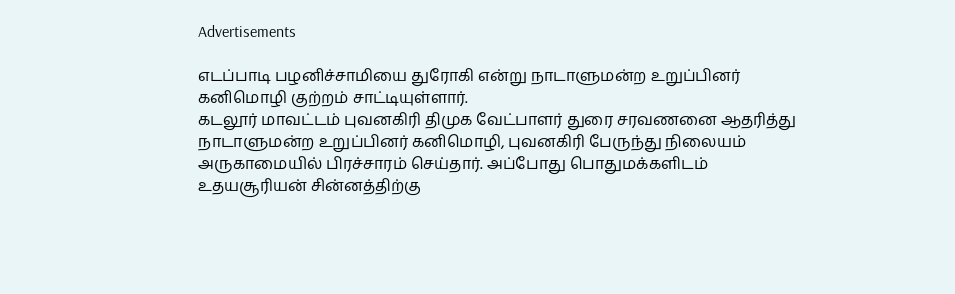Advertisements

எடப்பாடி பழனிச்சாமியை துரோகி என்று நாடாளுமன்ற உறுப்பினர் கனிமொழி குற்றம் சாட்டியுள்ளார்.
கடலூர் மாவட்டம் புவனகிரி திமுக வேட்பாளர் துரை சரவணனை ஆதரித்து நாடாளுமன்ற உறுப்பினர் கனிமொழி, புவனகிரி பேருந்து நிலையம் அருகாமையில் பிரச்சாரம் செய்தார். அப்போது பொதுமக்களிடம் உதயசூரியன் சின்னத்திற்கு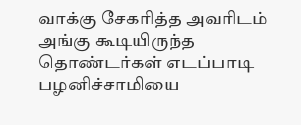வாக்கு சேகரித்த அவரிடம் அங்கு கூடியிருந்த தொண்டர்கள் எடப்பாடி பழனிச்சாமியை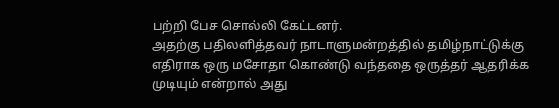பற்றி பேச சொல்லி கேட்டனர்.
அதற்கு பதிலளித்தவர் நாடாளுமன்றத்தில் தமிழ்நாட்டுக்கு எதிராக ஒரு மசோதா கொண்டு வந்ததை ஒருத்தர் ஆதரிக்க முடியும் என்றால் அது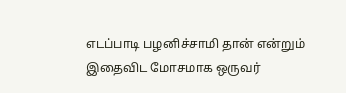எடப்பாடி பழனிச்சாமி தான் என்றும் இதைவிட மோசமாக ஒருவர்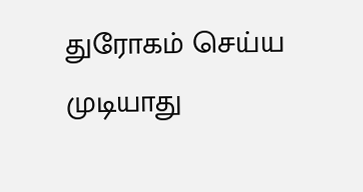துரோகம் செய்ய முடியாது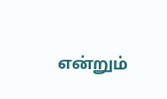என்றும்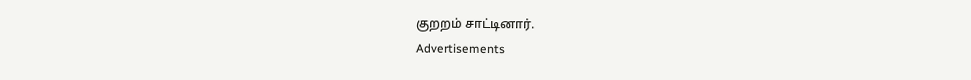குறறம் சாட்டினார்.
Advertisements